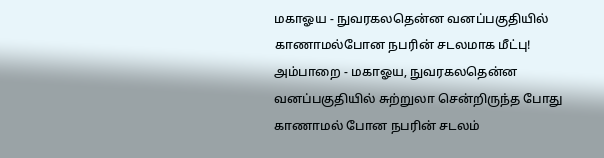மகாஓய - நுவரகலதென்ன வனப்பகுதியில் காணாமல்போன நபரின் சடலமாக மீட்பு!
அம்பாறை - மகாஓய, நுவரகலதென்ன வனப்பகுதியில் சுற்றுலா சென்றிருந்த போது காணாமல் போன நபரின் சடலம்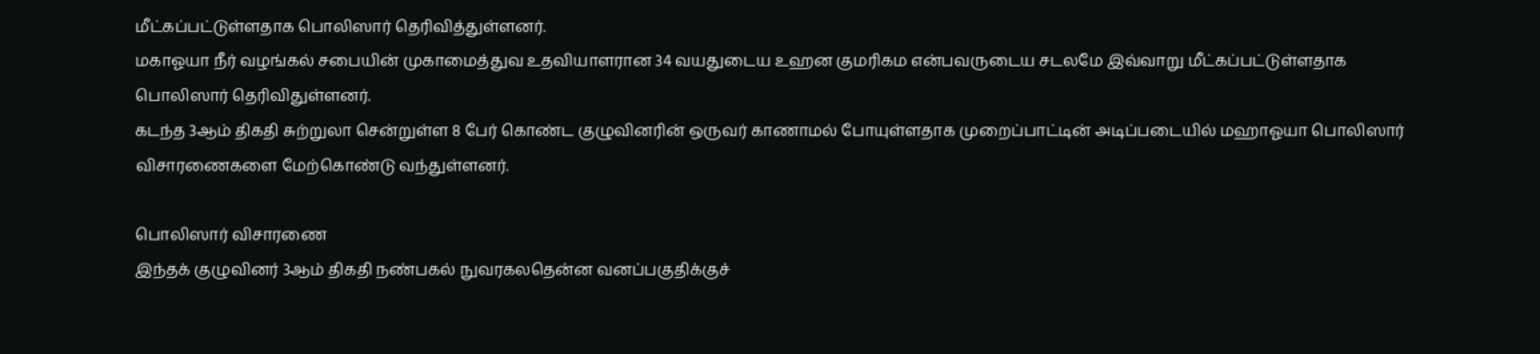மீட்கப்பட்டுள்ளதாக பொலிஸார் தெரிவித்துள்ளனர்.
மகாஓயா நீர் வழங்கல் சபையின் முகாமைத்துவ உதவியாளரான 34 வயதுடைய உஹன குமரிகம என்பவருடைய சடலமே இவ்வாறு மீட்கப்பட்டுள்ளதாக பொலிஸார் தெரிவிதுள்ளனர்.
கடந்த 3ஆம் திகதி சுற்றுலா சென்றுள்ள 8 பேர் கொண்ட குழுவினரின் ஒருவர் காணாமல் போயுள்ளதாக முறைப்பாட்டின் அடிப்படையில் மஹாஓயா பொலிஸார் விசாரணைகளை மேற்கொண்டு வந்துள்ளனர்.

பொலிஸார் விசாரணை
இந்தக் குழுவினர் 3ஆம் திகதி நண்பகல் நுவரகலதென்ன வனப்பகுதிக்குச்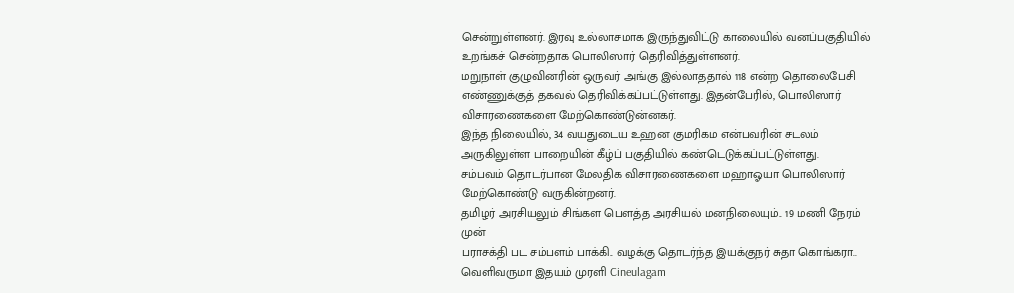சென்றுள்ளனர். இரவு உல்லாசமாக இருந்துவிட்டு காலையில் வனப்பகுதியில் உறங்கச் சென்றதாக பொலிஸார் தெரிவித்துள்ளனர்.
மறுநாள் குழுவினரின் ஒருவர் அங்கு இல்லாததால் 118 என்ற தொலைபேசி எண்ணுக்குத் தகவல் தெரிவிக்கப்பட்டுள்ளது. இதன்பேரில், பொலிஸார் விசாரணைகளை மேற்கொண்டுன்னகர்.
இந்த நிலையில், 34 வயதுடைய உஹன குமரிகம என்பவரின் சடலம் அருகிலுள்ள பாறையின் கீழ்ப் பகுதியில் கண்டெடுக்கப்பட்டுள்ளது.
சம்பவம் தொடர்பான மேலதிக விசாரணைகளை மஹாஓயா பொலிஸார் மேற்கொண்டு வருகின்றனர்.
தமிழர் அரசியலும் சிங்கள பௌத்த அரசியல் மனநிலையும்.. 19 மணி நேரம் முன்
பராசக்தி பட சம்பளம் பாக்கி.. வழக்கு தொடர்ந்த இயக்குநர் சுதா கொங்கரா.. வெளிவருமா இதயம் முரளி Cineulagam